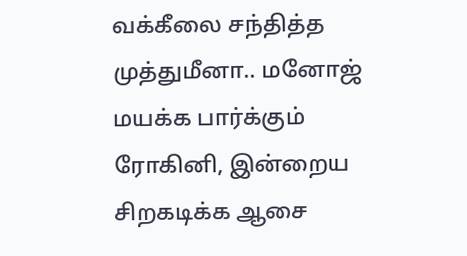வக்கீலை சந்தித்த முத்துமீனா.. மனோஜ் மயக்க பார்க்கும் ரோகினி, இன்றைய சிறகடிக்க ஆசை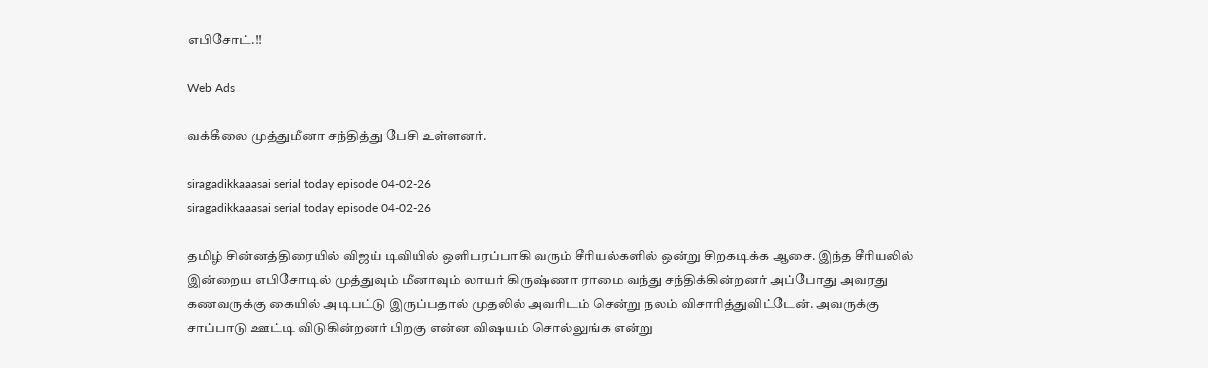எபிசோட்.!!

Web Ads

வக்கீலை முத்துமீனா சந்தித்து பேசி உள்ளனர்.

siragadikkaaasai serial today episode 04-02-26
siragadikkaaasai serial today episode 04-02-26

தமிழ் சின்னத்திரையில் விஜய் டிவியில் ஒளிபரப்பாகி வரும் சீரியல்களில் ஒன்று சிறகடிக்க ஆசை. இந்த சீரியலில் இன்றைய எபிசோடில் முத்துவும் மீனாவும் லாயர் கிருஷ்ணா ராமை வந்து சந்திக்கின்றனர் அப்போது அவரது கணவருக்கு கையில் அடிபட்டு இருப்பதால் முதலில் அவரிடம் சென்று நலம் விசாரித்துவிட்டேன். அவருக்கு சாப்பாடு ஊட்டி விடுகின்றனர் பிறகு என்ன விஷயம் சொல்லுங்க என்று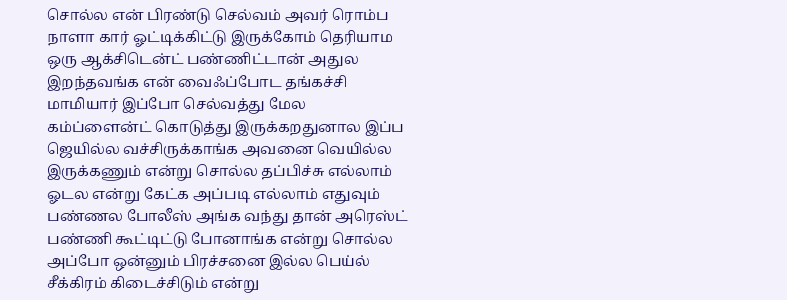சொல்ல என் பிரண்டு செல்வம் அவர் ரொம்ப நாளா கார் ஓட்டிக்கிட்டு இருக்கோம் தெரியாம ஒரு ஆக்சிடென்ட் பண்ணிட்டான் அதுல இறந்தவங்க என் வைஃப்போட தங்கச்சி மாமியார் இப்போ செல்வத்து மேல கம்ப்ளைன்ட் கொடுத்து இருக்கறதுனால இப்ப ஜெயில்ல வச்சிருக்காங்க அவனை வெயில்ல இருக்கணும் என்று சொல்ல தப்பிச்சு எல்லாம் ஓடல என்று கேட்க அப்படி எல்லாம் எதுவும் பண்ணல போலீஸ் அங்க வந்து தான் அரெஸ்ட் பண்ணி கூட்டிட்டு போனாங்க என்று சொல்ல அப்போ ஒன்னும் பிரச்சனை இல்ல பெய்ல் சீக்கிரம் கிடைச்சிடும் என்று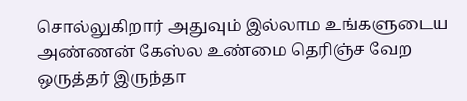சொல்லுகிறார் அதுவும் இல்லாம உங்களுடைய அண்ணன் கேஸ்ல உண்மை தெரிஞ்ச வேற ஒருத்தர் இருந்தா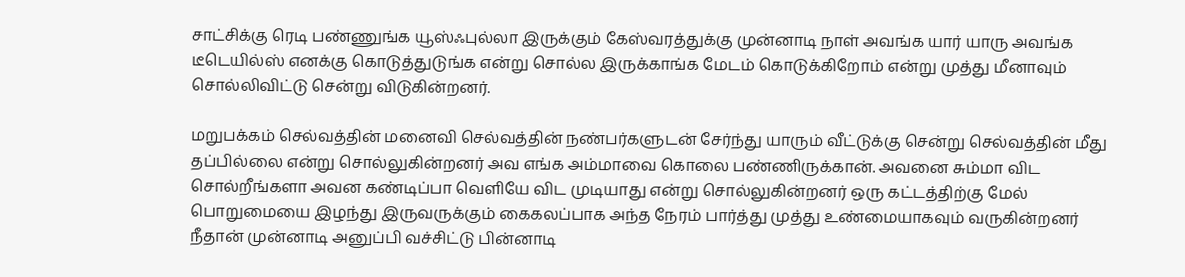சாட்சிக்கு ரெடி பண்ணுங்க யூஸ்ஃபுல்லா இருக்கும் கேஸ்வரத்துக்கு முன்னாடி நாள் அவங்க யார் யாரு அவங்க டீடெயில்ஸ் எனக்கு கொடுத்துடுங்க என்று சொல்ல இருக்காங்க மேடம் கொடுக்கிறோம் என்று முத்து மீனாவும் சொல்லிவிட்டு சென்று விடுகின்றனர்.

மறுபக்கம் செல்வத்தின் மனைவி செல்வத்தின் நண்பர்களுடன் சேர்ந்து யாரும் வீட்டுக்கு சென்று செல்வத்தின் மீது தப்பில்லை என்று சொல்லுகின்றனர் அவ எங்க அம்மாவை கொலை பண்ணிருக்கான். அவனை சும்மா விட சொல்றீங்களா அவன கண்டிப்பா வெளியே விட முடியாது என்று சொல்லுகின்றனர் ஒரு கட்டத்திற்கு மேல் பொறுமையை இழந்து இருவருக்கும் கைகலப்பாக அந்த நேரம் பார்த்து முத்து உண்மையாகவும் வருகின்றனர் நீதான் முன்னாடி அனுப்பி வச்சிட்டு பின்னாடி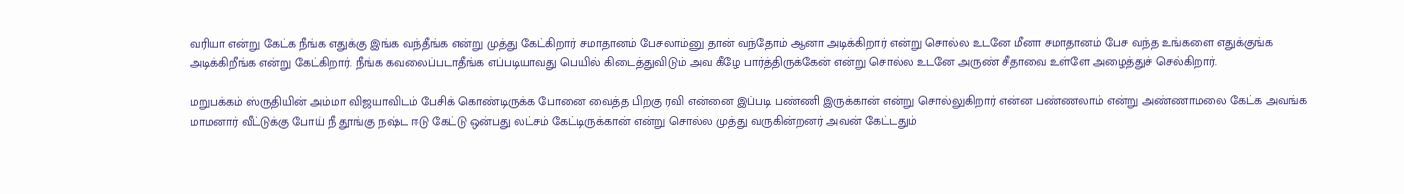வரியா என்று கேட்க நீங்க எதுக்கு இங்க வந்தீங்க என்று முத்து கேட்கிறார் சமாதானம் பேசலாம்னு தான் வந்தோம் ஆனா அடிக்கிறார் என்று சொல்ல உடனே மீனா சமாதானம் பேச வந்த உங்களை எதுக்குங்க அடிக்கிறீங்க என்று கேட்கிறார். நீங்க கவலைப்படாதீங்க எப்படியாவது பெயில் கிடைத்துவிடும் அவ கீழே பார்த்திருக்கேன் என்று சொல்ல உடனே அருண் சீதாவை உள்ளே அழைத்துச் செல்கிறார்.

மறுபக்கம் ஸ்ருதியின் அம்மா விஜயாவிடம் பேசிக் கொண்டிருக்க போனை வைத்த பிறகு ரவி என்னை இப்படி பண்ணி இருக்கான் என்று சொல்லுகிறார் என்ன பண்ணலாம் என்று அண்ணாமலை கேட்க அவங்க மாமனார் வீட்டுக்கு போய் நீ தூங்கு நஷ்ட ஈடு கேட்டு ஒன்பது லட்சம் கேட்டிருக்கான் என்று சொல்ல முத்து வருகின்றனர் அவன் கேட்டதும்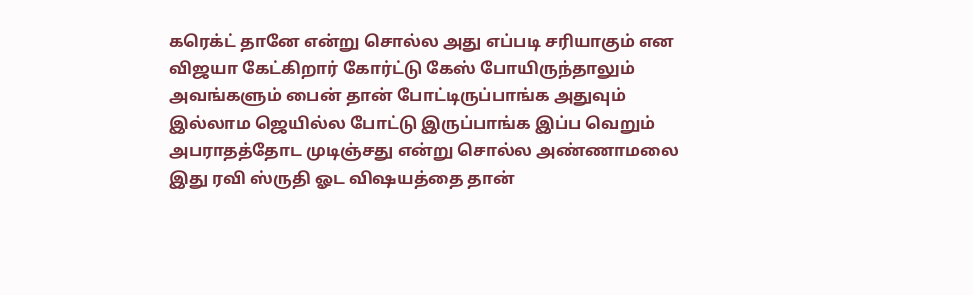கரெக்ட் தானே என்று சொல்ல அது எப்படி சரியாகும் என விஜயா கேட்கிறார் கோர்ட்டு கேஸ் போயிருந்தாலும் அவங்களும் பைன் தான் போட்டிருப்பாங்க அதுவும் இல்லாம ஜெயில்ல போட்டு இருப்பாங்க இப்ப வெறும் அபராதத்தோட முடிஞ்சது என்று சொல்ல அண்ணாமலை இது ரவி ஸ்ருதி ஓட விஷயத்தை தான்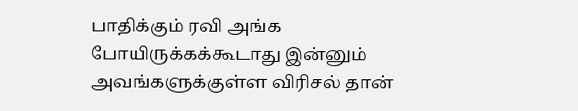பாதிக்கும் ரவி அங்க போயிருக்கக்கூடாது இன்னும் அவங்களுக்குள்ள விரிசல் தான்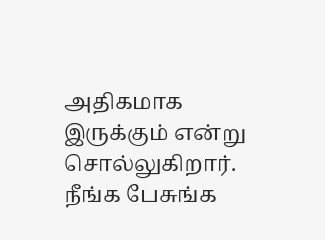அதிகமாக இருக்கும் என்று சொல்லுகிறார். நீங்க பேசுங்க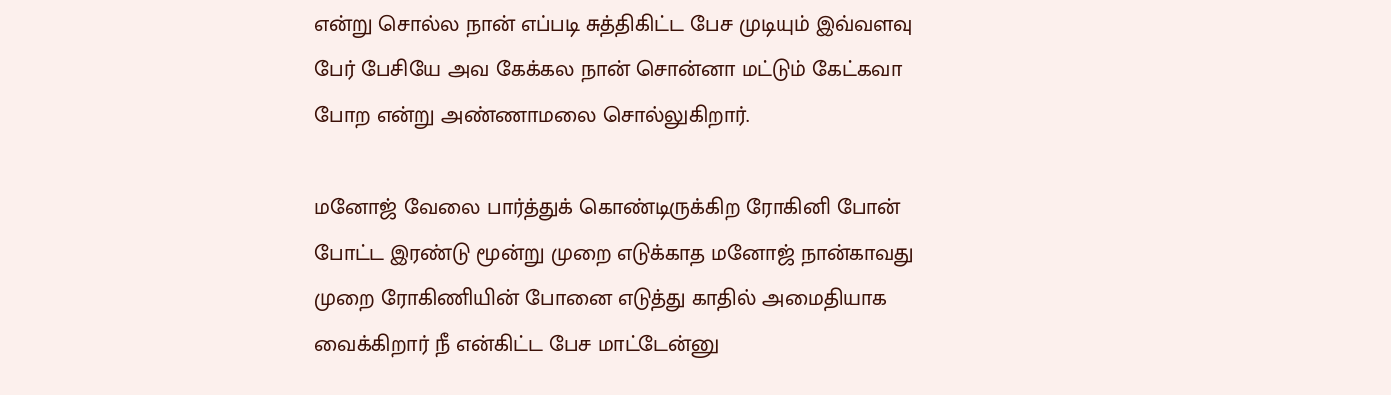என்று சொல்ல நான் எப்படி சுத்திகிட்ட பேச முடியும் இவ்வளவு பேர் பேசியே அவ கேக்கல நான் சொன்னா மட்டும் கேட்கவா போற என்று அண்ணாமலை சொல்லுகிறார்.

மனோஜ் வேலை பார்த்துக் கொண்டிருக்கிற ரோகினி போன் போட்ட இரண்டு மூன்று முறை எடுக்காத மனோஜ் நான்காவது முறை ரோகிணியின் போனை எடுத்து காதில் அமைதியாக வைக்கிறார் நீ என்கிட்ட பேச மாட்டேன்னு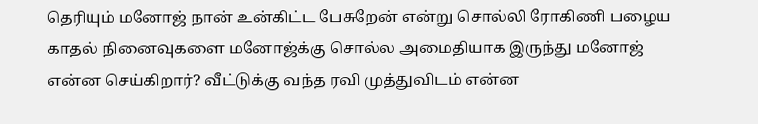தெரியும் மனோஜ் நான் உன்கிட்ட பேசுறேன் என்று சொல்லி ரோகிணி பழைய காதல் நினைவுகளை மனோஜ்க்கு சொல்ல அமைதியாக இருந்து மனோஜ் என்ன செய்கிறார்? வீட்டுக்கு வந்த ரவி முத்துவிடம் என்ன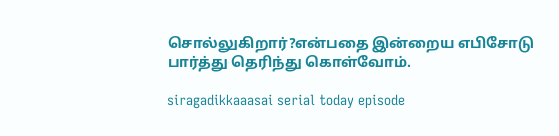சொல்லுகிறார்?என்பதை இன்றைய எபிசோடு பார்த்து தெரிந்து கொள்வோம்.

siragadikkaaasai serial today episode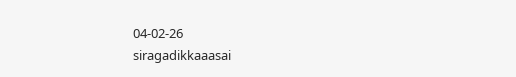04-02-26
siragadikkaaasai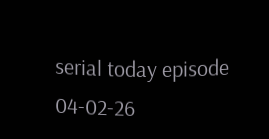serial today episode 04-02-26